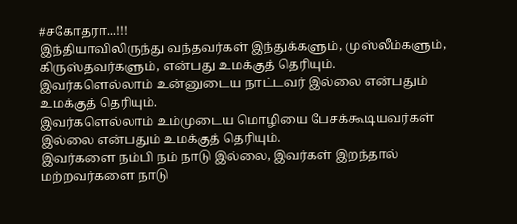#சகோதரா...!!!
இந்தியாவிலிருந்து வந்தவர்கள் இந்துக்களும், முஸ்லீம்களும், கிருஸ்தவர்களும், என்பது உமக்குத் தெரியும்.
இவர்களெல்லாம் உன்னுடைய நாட்டவர் இல்லை என்பதும் உமக்குத் தெரியும்.
இவர்களெல்லாம் உம்முடைய மொழியை பேசக்கூடியவர்கள் இல்லை என்பதும் உமக்குத் தெரியும்.
இவர்களை நம்பி நம் நாடு இல்லை, இவர்கள் இறந்தால் மற்றவர்களை நாடு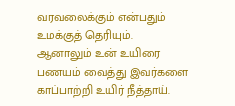வரவலைக்கும் என்பதும் உமக்குத் தெரியும்.
ஆனாலும் உன் உயிரை பணயம் வைத்து இவர்களை காப்பாற்றி உயிர் நீத்தாய்.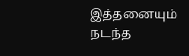இத்தனையும் நடந்த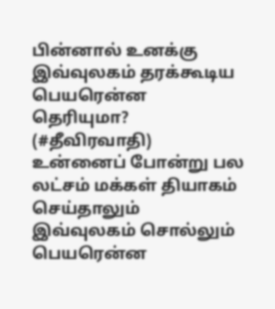பின்னால் உனக்கு இவ்வுலகம் தரக்கூடிய பெயரென்ன தெரியுமா?
(#தீவிரவாதி)
உன்னைப் போன்று பல லட்சம் மக்கள் தியாகம் செய்தாலும் இவ்வுலகம் சொல்லும் பெயரென்ன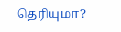தெரியுமா?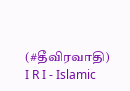(#தீவிரவாதி)
I R I - Islamic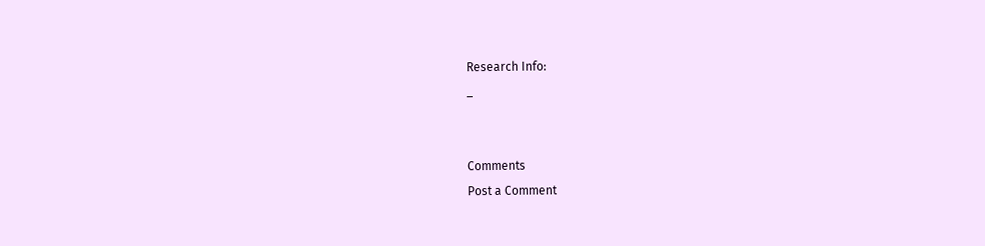Research Info:
_


Comments
Post a Comment